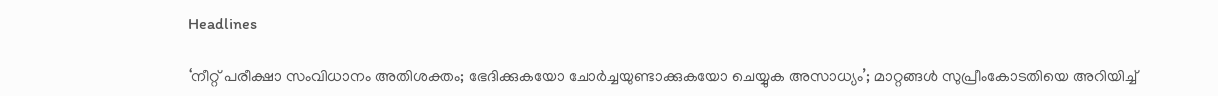Headlines

‘നീറ്റ് പരീക്ഷാ സംവിധാനം അതിശക്തം; ഭേദിക്കുകയോ ചോര്‍ച്ചയുണ്ടാക്കുകയോ ചെയ്യുക അസാധ്യം’; മാറ്റങ്ങള്‍ സുപ്രീംകോടതിയെ അറിയിച്ച്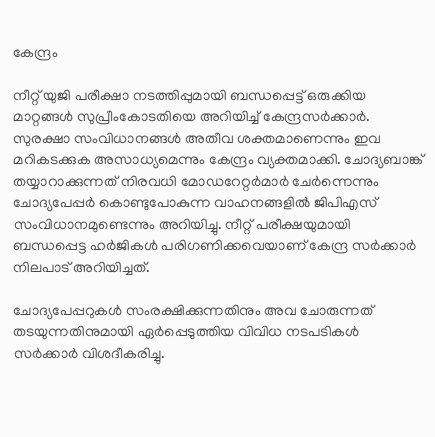കേന്ദ്രം

നീറ്റ് യുജി പരീക്ഷാ നടത്തിപ്പുമായി ബന്ധപ്പെട്ട് ഒരുക്കിയ മാറ്റങ്ങള്‍ സുപ്രീംകോടതിയെ അറിയിച്ച് കേന്ദ്രസര്‍ക്കാര്‍. സുരക്ഷാ സംവിധാനങ്ങള്‍ അതീവ ശക്തമാണെന്നും ഇവ മറികടക്കുക അസാധ്യമെന്നും കേന്ദ്രം വ്യക്തമാക്കി. ചോദ്യബാങ്ക് തയ്യാറാക്കുന്നത് നിരവധി മോഡറേറ്റര്‍മാര്‍ ചേര്‍ന്നെന്നും ചോദ്യപേപ്പര്‍ കൊണ്ടുപോകുന്ന വാഹനങ്ങളില്‍ ജിപിഎസ് സംവിധാനമുണ്ടെന്നും അറിയിച്ചു. നീറ്റ് പരീക്ഷയുമായി ബന്ധപ്പെട്ട ഹര്‍ജികള്‍ പരിഗണിക്കവെയാണ് കേന്ദ്ര സര്‍ക്കാര്‍ നിലപാട് അറിയിച്ചത്.

ചോദ്യപേപ്പറുകള്‍ സംരക്ഷിക്കുന്നതിനും അവ ചോരുന്നത് തടയുന്നതിനുമായി ഏര്‍പ്പെടുത്തിയ വിവിധ നടപടികള്‍ സര്‍ക്കാര്‍ വിശദീകരിച്ചു.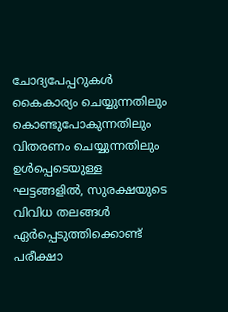ചോദ്യപേപ്പറുകള്‍ കൈകാര്യം ചെയ്യുന്നതിലും കൊണ്ടുപോകുന്നതിലും വിതരണം ചെയ്യുന്നതിലും ഉള്‍പ്പെടെയുള്ള ഘട്ടങ്ങളില്‍, സുരക്ഷയുടെ വിവിധ തലങ്ങള്‍ ഏര്‍പ്പെടുത്തിക്കൊണ്ട് പരീക്ഷാ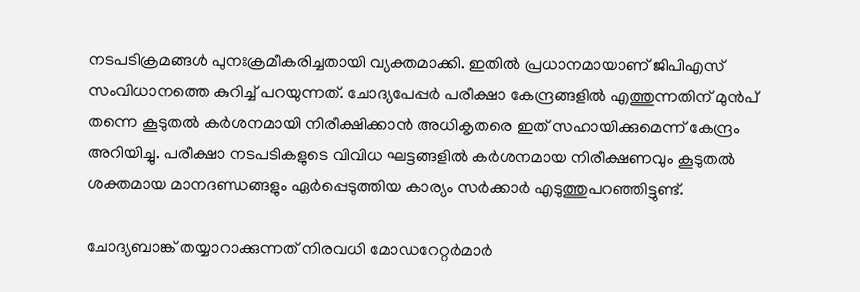നടപടിക്രമങ്ങള്‍ പുനഃക്രമീകരിച്ചതായി വ്യക്തമാക്കി. ഇതില്‍ പ്രധാനമായാണ് ജിപിഎസ് സംവിധാനത്തെ കുറിച്ച് പറയുന്നത്. ചോദ്യപേപ്പര്‍ പരീക്ഷാ കേന്ദ്രങ്ങളില്‍ എത്തുന്നതിന് മുന്‍പ് തന്നെ കൂടുതല്‍ കര്‍ശനമായി നിരീക്ഷിക്കാന്‍ അധികൃതരെ ഇത് സഹായിക്കുമെന്ന് കേന്ദ്രം അറിയിച്ചു. പരീക്ഷാ നടപടികളുടെ വിവിധ ഘട്ടങ്ങളില്‍ കര്‍ശനമായ നിരീക്ഷണവും കൂടുതല്‍ ശക്തമായ മാനദണ്ഡങ്ങളും ഏര്‍പ്പെടുത്തിയ കാര്യം സര്‍ക്കാര്‍ എടുത്തുപറഞ്ഞിട്ടുണ്ട്.

ചോദ്യബാങ്ക് തയ്യാറാക്കുന്നത് നിരവധി മോഡറേറ്റര്‍മാര്‍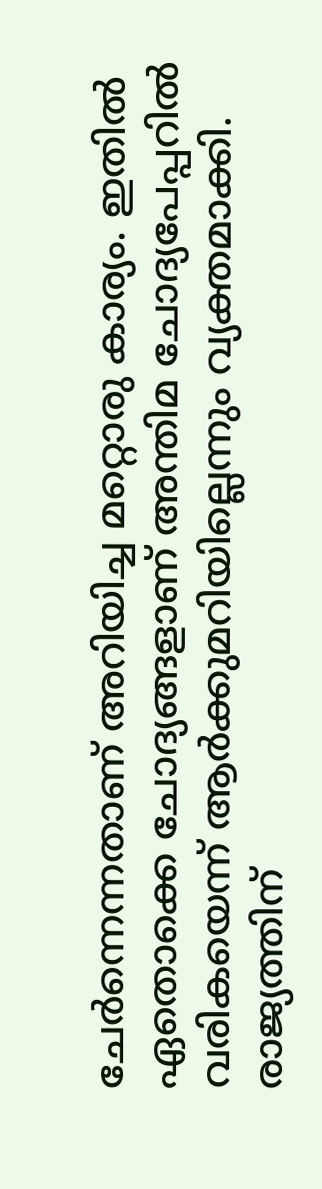ചേര്‍ന്നെന്നതാണ് അറിയിച്ച മറ്റൊരു കാര്യം. ഇതില്‍ ഏതൊക്കെ ചോദ്യങ്ങളാണ് അന്തിമ ചോദ്യപേപ്പറില്‍ വരികയെന്ന് ആര്‍ക്കുമറിയില്ലെന്നും വ്യക്തമാക്കി. രാജ്യത്തിന്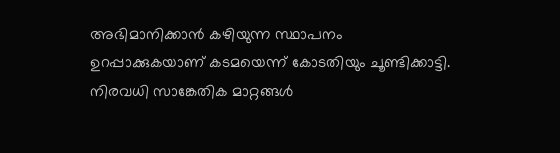അഭിമാനിക്കാന്‍ കഴിയുന്ന സ്ഥാപനം ഉറപ്പാക്കുകയാണ് കടമയെന്ന് കോടതിയും ചൂണ്ടിക്കാട്ടി. നിരവധി സാങ്കേതിക മാറ്റങ്ങള്‍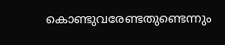കൊണ്ടുവരേണ്ടതുണ്ടെന്നും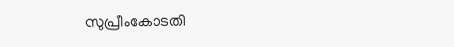സുപ്രീംകോടതി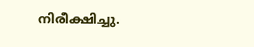നിരീക്ഷിച്ചു.